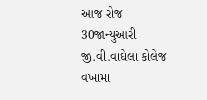આજ રોજ 30જાન્યુઆરી જી.વી.વાઘેલા કોલેજ વખામા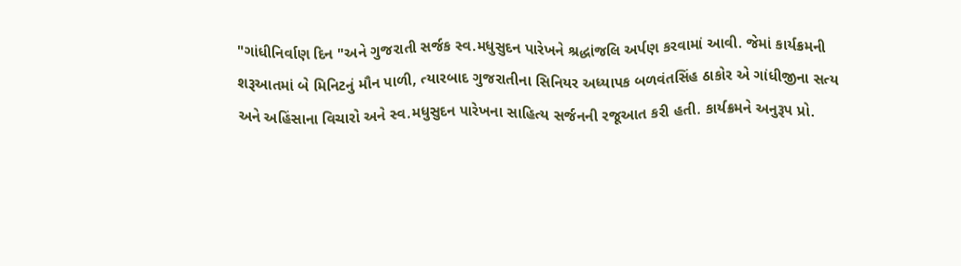"ગાંધીનિર્વાણ દિન "અને ગુજરાતી સર્જક સ્વ.મધુસુદન પારેખને શ્રદ્ધાંજલિ અર્પણ કરવામાં આવી. જેમાં કાર્યક્રમની શરૂઆતમાં બે મિનિટનું મૌન પાળી, ત્યારબાદ ગુજરાતીના સિનિયર અધ્યાપક બળવંતસિંહ ઠાકોર એ ગાંધીજીના સત્ય અને અહિંસાના વિચારો અને સ્વ.મધુસુદન પારેખના સાહિત્ય સર્જનની રજૂઆત કરી હતી. કાર્યક્રમને અનુરૂપ પ્રો.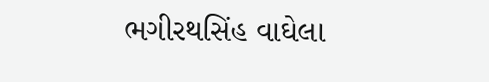ભગીરથસિંહ વાઘેલા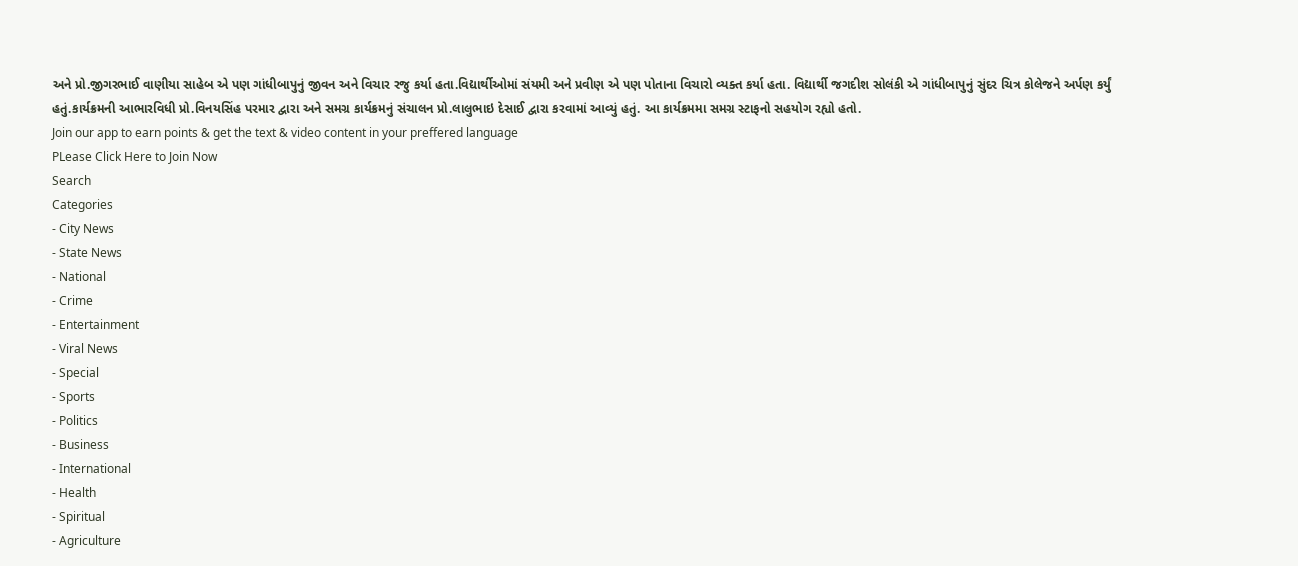અને પ્રો.જીગરભાઈ વાણીયા સાહેબ એ પણ ગાંધીબાપુનું જીવન અને વિચાર રજુ કર્યા હતા.વિદ્યાર્થીઓમાં સંયમી અને પ્રવીણ એ પણ પોતાના વિચારો વ્યક્ત કર્યા હતા. વિદ્યાર્થી જગદીશ સોલંકી એ ગાંધીબાપુનું સુંદર ચિત્ર કોલેજને અર્પણ કર્યું હતું.કાર્યક્રમની આભારવિધી પ્રો.વિનયસિંહ પરમાર દ્વારા અને સમગ્ર કાર્યક્રમનું સંચાલન પ્રો.લાલુભાઇ દેસાઈ દ્વારા કરવામાં આવ્યું હતું. આ કાર્યક્રમમા સમગ્ર સ્ટાફનો સહયોગ રહ્યો હતો.
Join our app to earn points & get the text & video content in your preffered language
PLease Click Here to Join Now
Search
Categories
- City News
- State News
- National
- Crime
- Entertainment
- Viral News
- Special
- Sports
- Politics
- Business
- International
- Health
- Spiritual
- Agriculture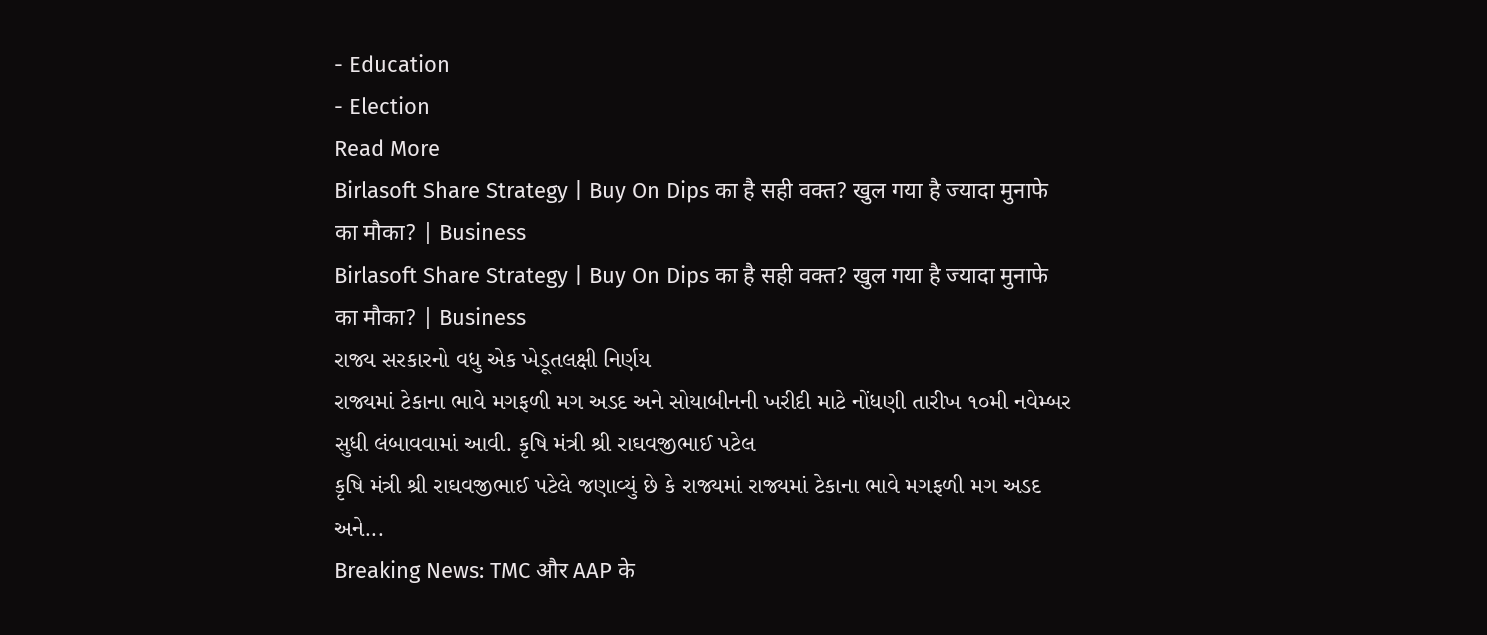- Education
- Election
Read More
Birlasoft Share Strategy | Buy On Dips का है सही वक्त? खुल गया है ज्यादा मुनाफे का मौका? | Business
Birlasoft Share Strategy | Buy On Dips का है सही वक्त? खुल गया है ज्यादा मुनाफे का मौका? | Business
રાજ્ય સરકારનો વધુ એક ખેડૂતલક્ષી નિર્ણય
રાજ્યમાં ટેકાના ભાવે મગફળી મગ અડદ અને સોયાબીનની ખરીદી માટે નોંધણી તારીખ ૧૦મી નવેમ્બર સુધી લંબાવવામાં આવી. કૃષિ મંત્રી શ્રી રાઘવજીભાઈ પટેલ
કૃષિ મંત્રી શ્રી રાઘવજીભાઈ પટેલે જણાવ્યું છે કે રાજ્યમાં રાજ્યમાં ટેકાના ભાવે મગફળી મગ અડદ અને...
Breaking News: TMC और AAP के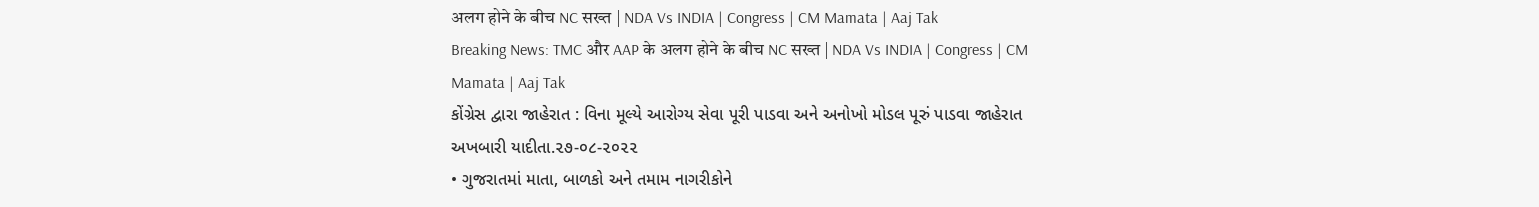अलग होने के बीच NC सख्त | NDA Vs INDIA | Congress | CM Mamata | Aaj Tak
Breaking News: TMC और AAP के अलग होने के बीच NC सख्त | NDA Vs INDIA | Congress | CM Mamata | Aaj Tak
કોંગ્રેસ દ્વારા જાહેરાત : વિના મૂલ્યે આરોગ્ય સેવા પૂરી પાડવા અને અનોખો મોડલ પૂરું પાડવા જાહેરાત
અખબારી યાદીતા.૨૭-૦૮-૨૦૨૨
• ગુજરાતમાં માતા, બાળકો અને તમામ નાગરીકોને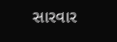સારવાર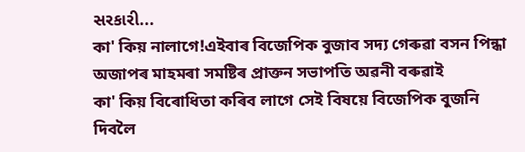સરકારી...
কা' কিয় নালাগে!এইবাৰ বিজেপিক বুজাব সদ্য গেৰুৱা বসন পিন্ধা অজাপৰ মাহমৰা সমষ্টিৰ প্ৰাক্তন সভাপতি অৱনী বৰুৱাই
কা' কিয় বিৰোধিতা কৰিব লাগে সেই বিষয়ে বিজেপিক বুজনি দিবলৈ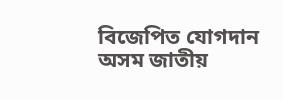বিজেপিত যোগদান অসম জাতীয়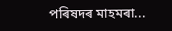পৰিষদৰ মাহমৰা...